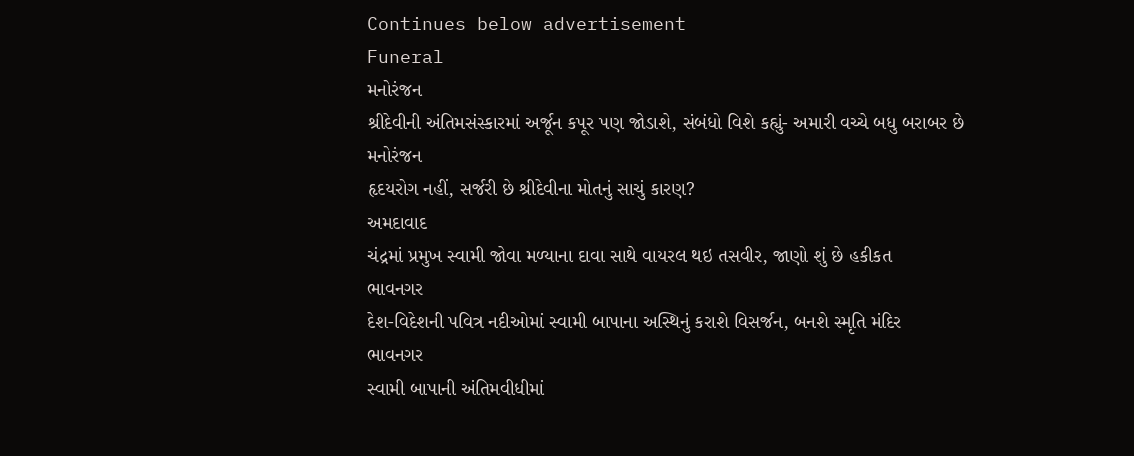Continues below advertisement
Funeral
મનોરંજન
શ્રીદેવીની અંતિમસંસ્કારમાં અર્જૂન કપૂર પણ જોડાશે, સંબંધો વિશે કહ્યું- અમારી વચ્ચે બધુ બરાબર છે
મનોરંજન
હૃદયરોગ નહીં, સર્જરી છે શ્રીદેવીના મોતનું સાચું કારણ?
અમદાવાદ
ચંદ્રમાં પ્રમુખ સ્વામી જોવા મળ્યાના દાવા સાથે વાયરલ થઇ તસવીર, જાણો શું છે હકીકત
ભાવનગર
દેશ-વિદેશની પવિત્ર નદીઓમાં સ્વામી બાપાના અસ્થિનું કરાશે વિસર્જન, બનશે સ્મૃતિ મંદિર
ભાવનગર
સ્વામી બાપાની અંતિમવીધીમાં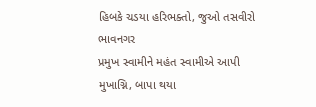હિબકે ચડયા હરિભક્તો, જુઓ તસવીરો
ભાવનગર
પ્રમુખ સ્વામીને મહંત સ્વામીએ આપી મુખાગ્નિ, બાપા થયા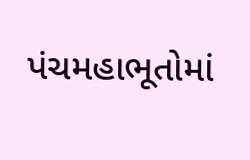પંચમહાભૂતોમાં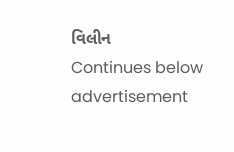વિલીન
Continues below advertisement